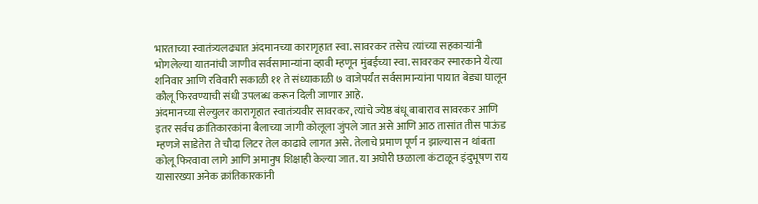भारताच्या स्वातंत्र्यलढ्यात अंदमानच्या कारागृहात स्वा. सावरकर तसेच त्यांच्या सहकाऱ्यांनी भोगलेल्या यातनांची जाणीव सर्वसामान्यांना व्हावी म्हणून मुंबईच्या स्वा. सावरकर स्मारकाने येत्या शनिवार आणि रविवारी सकाळी ११ ते संध्याकाळी ७ वाजेपर्यंत सर्वसामान्यांना पायात बेड्या घालून कौलू फिरवण्याची संधी उपलब्ध करून दिली जाणार आहे.
अंदमानच्या सेल्युलर कारागृहात स्वातंत्र्यवीर सावरकर, त्यांचे ज्येष्ठ बंधू बाबाराव सावरकर आणि इतर सर्वच क्रांतिकारकांना बैलाच्या जागी कोलूला जुंपले जात असे आणि आठ तासांत तीस पाऊंड म्हणजे साडेतेरा ते चौदा लिटर तेल काढावे लागत असे. तेलाचे प्रमाण पूर्ण न झाल्यास न थांबता कोलू फिरवावा लागे आणि अमानुष शिक्षाही केल्या जात. या अघोरी छळाला कंटाळून इंदुभूषण राय यासारख्या अनेक क्रांतिकारकांनी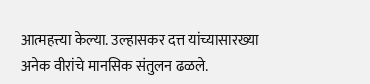आत्महत्त्या केल्या. उल्हासकर दत्त यांच्यासारख्या अनेक वीरांचे मानसिक संतुलन ढळले.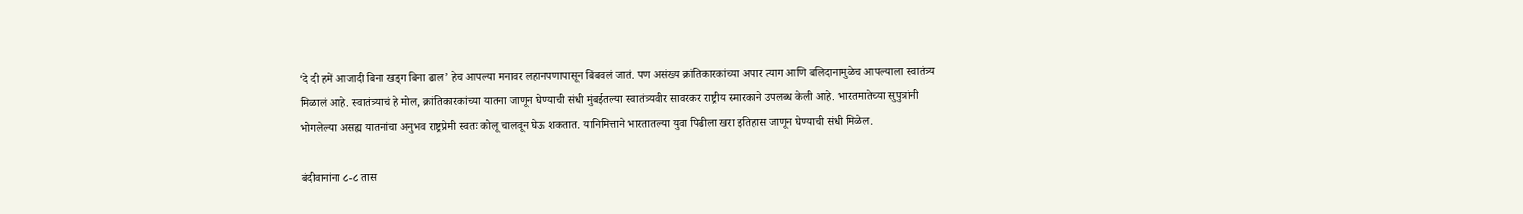‘दे दी हमें आजादी बिना खड्ग बिना ढाल’ हेच आपल्या मनावर लहानपणापासून बिंबवलं जातं. पण असंख्य क्रांतिकारकांच्या अपार त्याग आणि बलिदानामुळेच आपल्याला स्वातंत्र्य मिळालं आहे. स्वातंत्र्याचं हे मोल, क्रांतिकारकांच्या यातना जाणून घेण्याची संधी मुंबईतल्या स्वातंत्र्यवीर सावरकर राष्ट्रीय स्मारकाने उपलब्ध केली आहे. भारतमातेच्या सुपुत्रांनी भोगलेल्या असह्य यातनांचा अनुभव राष्ट्रप्रेमी स्वतः कोलू चालवून घेऊ शकतात. यानिमित्ताने भारतातल्या युवा पिढीला खरा इतिहास जाणून घेण्याची संधी मिळेल.

बंदीवानांना ८-८ तास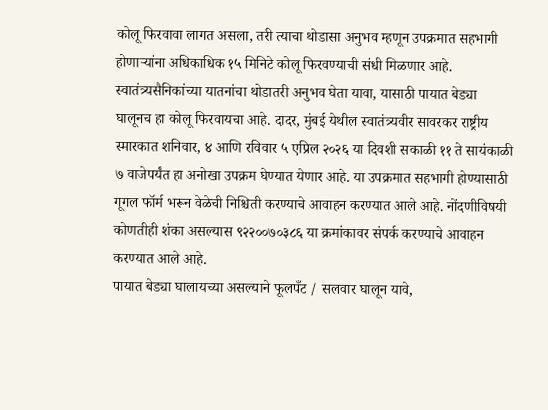कोलू फिरवावा लागत असला, तरी त्याचा थोडासा अनुभव म्हणून उपक्रमात सहभागी होणाऱ्यांना अधिकाधिक १५ मिनिटे कोलू फिरवण्याची संधी मिळणार आहे. स्वातंत्र्यसैनिकांच्या यातनांचा थोडातरी अनुभव घेता यावा, यासाठी पायात बेड्या घालूनच हा कोलू फिरवायचा आहे. दादर, मुंबई येथील स्वातंत्र्यवीर सावरकर राष्ट्रीय स्मारकात शनिवार, ४ आणि रविवार ५ एप्रिल २०२६ या दिवशी सकाळी ११ ते सायंकाळी ७ वाजेपर्यंत हा अनोखा उपक्रम घेण्यात येणार आहे. या उपक्रमात सहभागी होण्यासाठी गूगल फॉर्म भरून वेळेची निश्चिती करण्याचे आवाहन करण्यात आले आहे. नोंदणीविषयी कोणतीही शंका असल्यास ९२२००७०३८६ या क्रमांकावर संपर्क करण्याचे आवाहन करण्यात आले आहे.
पायात बेड्या घालायच्या असल्याने फूलपँट / सलवार घालून यावे,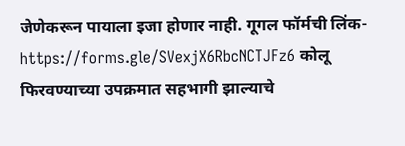जेणेकरून पायाला इजा होणार नाही. गूगल फॉर्मची लिंक- https://forms.gle/SVexjX6RbcNCTJFz6 कोलू फिरवण्याच्या उपक्रमात सहभागी झाल्याचे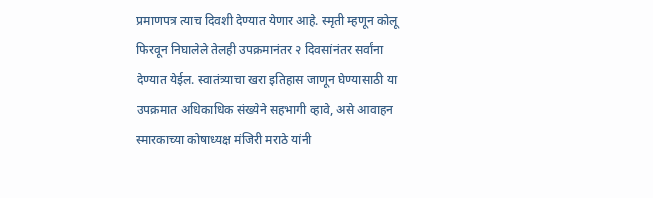प्रमाणपत्र त्याच दिवशी देण्यात येणार आहे. स्मृती म्हणून कोलू फिरवून निघालेले तेलही उपक्रमानंतर २ दिवसांनंतर सर्वांना देण्यात येईल. स्वातंत्र्याचा खरा इतिहास जाणून घेण्यासाठी या उपक्रमात अधिकाधिक संख्येने सहभागी व्हावे, असे आवाहन स्मारकाच्या कोषाध्यक्ष मंजिरी मराठे यांनी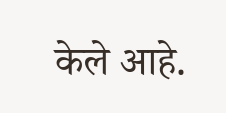केले आहे.